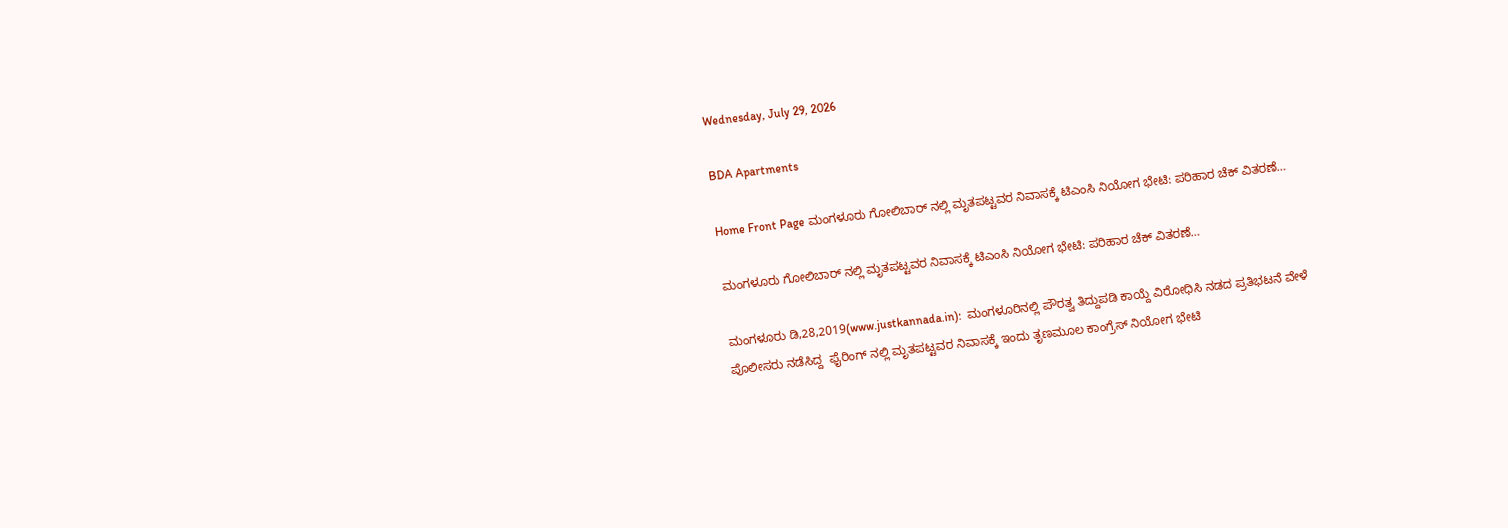Wednesday, July 29, 2026

BDA Apartments

Home Front Page ಮಂಗಳೂರು ಗೋಲಿಬಾರ್ ನಲ್ಲಿ ಮೃತಪಟ್ಟವರ ನಿವಾಸಕ್ಕೆ ಟಿಎಂಸಿ ನಿಯೋಗ ಭೇಟಿ: ಪರಿಹಾರ ಚೆಕ್ ವಿತರಣೆ…

ಮಂಗಳೂರು ಗೋಲಿಬಾರ್ ನಲ್ಲಿ ಮೃತಪಟ್ಟವರ ನಿವಾಸಕ್ಕೆ ಟಿಎಂಸಿ ನಿಯೋಗ ಭೇಟಿ: ಪರಿಹಾರ ಚೆಕ್ ವಿತರಣೆ…

ಮಂಗಳೂರು ಡಿ,28,2019(www.justkannada.in):  ಮಂಗಳೂರಿನಲ್ಲಿ ಪೌರತ್ವ ತಿದ್ದುಪಡಿ ಕಾಯ್ದೆ ವಿರೋಧಿಸಿ ನಡದ ಪ್ರತಿಭಟನೆ ವೇಳೆ ಪೊಲೀಸರು ನಡೆಸಿದ್ದ  ಫೈರಿಂಗ್ ನಲ್ಲಿ ಮೃತಪಟ್ಟವರ ನಿವಾಸಕ್ಕೆ ಇಂದು ತೃಣಮೂಲ ಕಾಂಗ್ರೆಸ್ ನಿಯೋಗ ಭೇಟಿ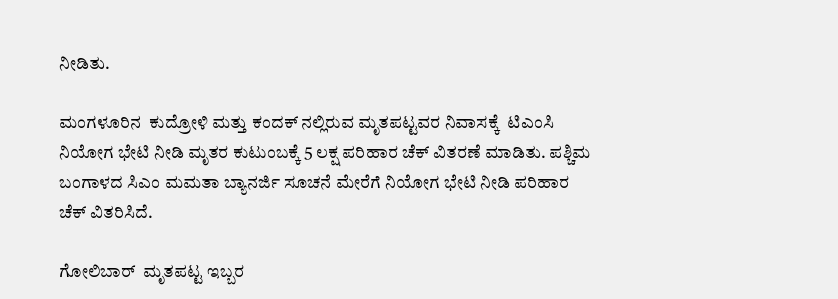ನೀಡಿತು.

ಮಂಗಳೂರಿನ  ಕುದ್ರೋಳಿ ಮತ್ತು ಕಂದಕ್ ನಲ್ಲಿರುವ ಮೃತಪಟ್ಟವರ ನಿವಾಸಕ್ಕೆ  ಟಿಎಂಸಿ ನಿಯೋಗ ಭೇಟಿ ನೀಡಿ ಮೃತರ ಕುಟುಂಬಕ್ಕೆ 5 ಲಕ್ಷ ಪರಿಹಾರ ಚೆಕ್ ವಿತರಣೆ ಮಾಡಿತು. ಪಶ್ಚಿಮ ಬಂಗಾಳದ ಸಿಎಂ ಮಮತಾ ಬ್ಯಾನರ್ಜಿ ಸೂಚನೆ ಮೇರೆಗೆ ನಿಯೋಗ ಭೇಟಿ ನೀಡಿ ಪರಿಹಾರ ಚೆಕ್ ವಿತರಿಸಿದೆ.

ಗೋಲಿಬಾರ್  ಮೃತಪಟ್ಟ ಇಬ್ಬರ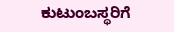ಕುಟುಂಬಸ್ಥರಿಗೆ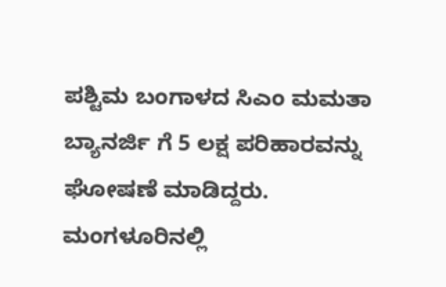ಪಶ್ಟಿಮ ಬಂಗಾಳದ ಸಿಎಂ ಮಮತಾ ಬ್ಯಾನರ್ಜಿ ಗೆ 5 ಲಕ್ಷ ಪರಿಹಾರವನ್ನು ಘೋಷಣೆ ಮಾಡಿದ್ದರು. ಮಂಗಳೂರಿನಲ್ಲಿ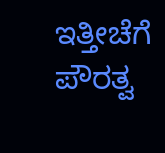ಇತ್ತೀಚೆಗೆ ಪೌರತ್ವ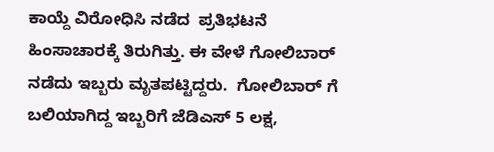ಕಾಯ್ದೆ ವಿರೋಧಿಸಿ ನಡೆದ  ಪ್ರತಿಭಟನೆ ಹಿಂಸಾಚಾರಕ್ಕೆ ತಿರುಗಿತ್ತು. ಈ ವೇಳೆ ಗೋಲಿಬಾರ್ ನಡೆದು ಇಬ್ಬರು ಮೃತಪಟ್ಟಿದ್ದರು.  ಗೋಲಿಬಾರ್ ಗೆ ಬಲಿಯಾಗಿದ್ದ ಇಬ್ಬರಿಗೆ ಜೆಡಿಎಸ್ 5 ಲಕ್ಷ,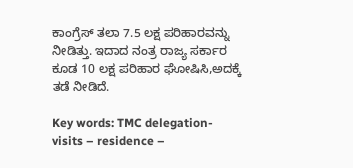ಕಾಂಗ್ರೆಸ್ ತಲಾ 7.5 ಲಕ್ಷ ಪರಿಹಾರವನ್ನು ನೀಡಿತ್ತು. ಇದಾದ ನಂತ್ರ ರಾಜ್ಯ ಸರ್ಕಾರ ಕೂಡ 10 ಲಕ್ಷ ಪರಿಹಾರ ಘೋಷಿಸಿ,ಅದಕ್ಕೆ ತಡೆ ನೀಡಿದೆ.

Key words: TMC delegation- visits – residence –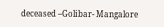deceased –Golibar- Mangalore